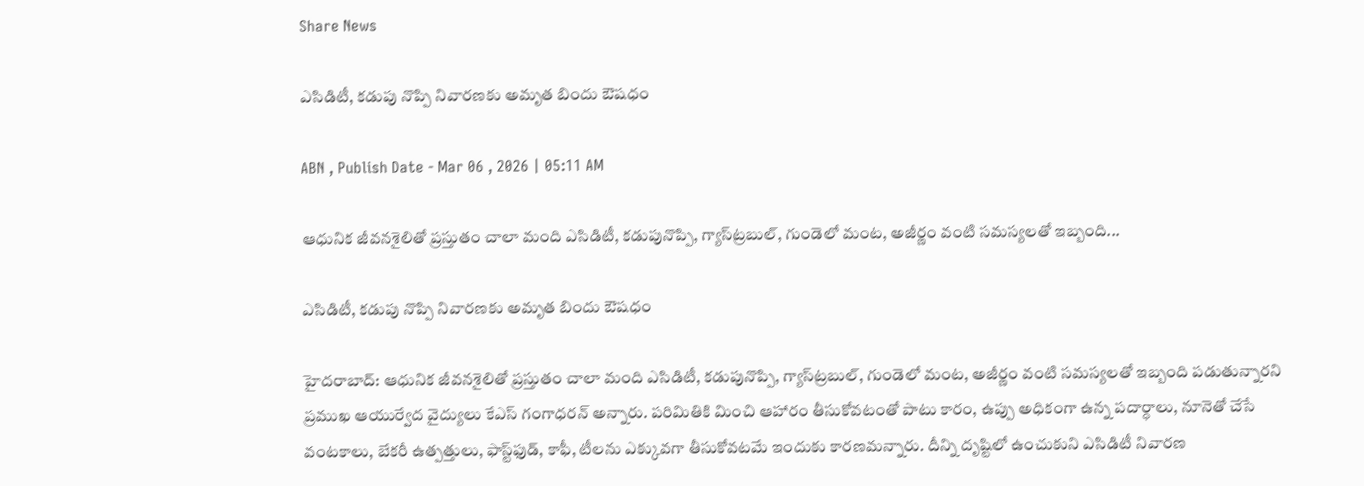Share News

ఎసిడిటీ, కడుపు నొప్పి నివారణకు అమృత బిందు ఔషధం

ABN , Publish Date - Mar 06 , 2026 | 05:11 AM

ఆధునిక జీవనశైలితో ప్రస్తుతం చాలా మంది ఎసిడిటీ, కడుపునొప్పి, గ్యాస్‌ట్రబుల్‌, గుండెలో మంట, అజీర్ణం వంటి సమస్యలతో ఇబ్బంది...

ఎసిడిటీ, కడుపు నొప్పి నివారణకు అమృత బిందు ఔషధం

హైదరాబాద్‌: ఆధునిక జీవనశైలితో ప్రస్తుతం చాలా మంది ఎసిడిటీ, కడుపునొప్పి, గ్యాస్‌ట్రబుల్‌, గుండెలో మంట, అజీర్ణం వంటి సమస్యలతో ఇబ్బంది పడుతున్నారని ప్రముఖ ఆయుర్వేద వైద్యులు కేఎస్‌ గంగాధరన్‌ అన్నారు. పరిమితికి మించి ఆహారం తీసుకోవటంతో పాటు కారం, ఉప్పు అధికంగా ఉన్న పదార్ధాలు, నూనెతో చేసే వంటకాలు, బేకరీ ఉత్పత్తులు, ఫాస్ట్‌ఫుడ్‌, కాఫీ, టీలను ఎక్కువగా తీసుకోవటమే ఇందుకు కారణమన్నారు. దీన్ని దృష్టిలో ఉంచుకుని ఎసిడిటీ నివారణ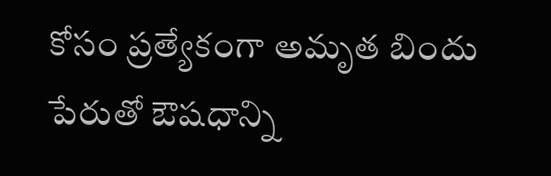కోసం ప్రత్యేకంగా అమృత బిందు పేరుతో ఔషధాన్ని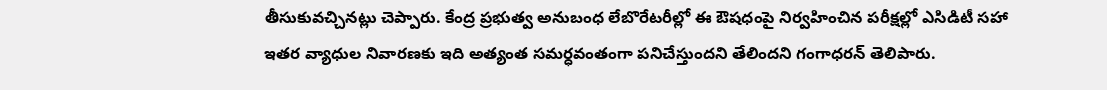తీసుకువచ్చినట్లు చెప్పారు. కేంద్ర ప్రభుత్వ అనుబంధ లేబొరేటరీల్లో ఈ ఔషధంపై నిర్వహించిన పరీక్షల్లో ఎసిడిటీ సహా ఇతర వ్యాధుల నివారణకు ఇది అత్యంత సమర్ధవంతంగా పనిచేస్తుందని తేలిందని గంగాధరన్‌ తెలిపారు.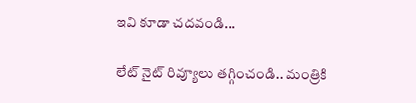ఇవి కూడా చదవండి...

లేట్‌ నైట్ రివ్యూలు తగ్గించండి.. మంత్రికి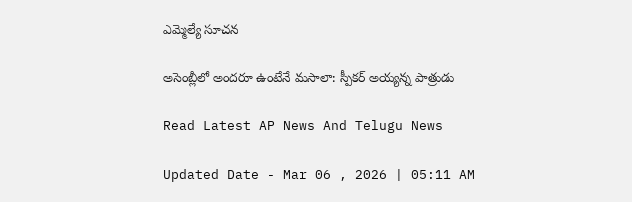ఎమ్మెల్యే సూచన

అసెంబ్లీలో అందరూ ఉంటేనే మసాలా: స్పీకర్ అయ్యన్న పాత్రుడు

Read Latest AP News And Telugu News

Updated Date - Mar 06 , 2026 | 05:11 AM